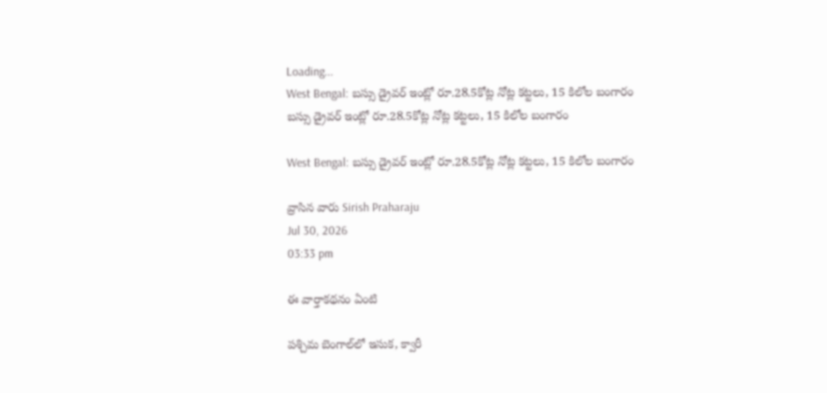Loading...
West Bengal: బస్సు డ్రైవర్ ఇంట్లో రూ.28.5కోట్ల నోట్ల కట్టలు, 15 కిలోల బంగారం
బస్సు డ్రైవర్ ఇంట్లో రూ.28.5కోట్ల నోట్ల కట్టలు, 15 కిలోల బంగారం

West Bengal: బస్సు డ్రైవర్ ఇంట్లో రూ.28.5కోట్ల నోట్ల కట్టలు, 15 కిలోల బంగారం

వ్రాసిన వారు Sirish Praharaju
Jul 30, 2026
03:33 pm

ఈ వార్తాకథనం ఏంటి

పశ్చిమ బెంగాల్‌లో ఇసుక, క్వారీ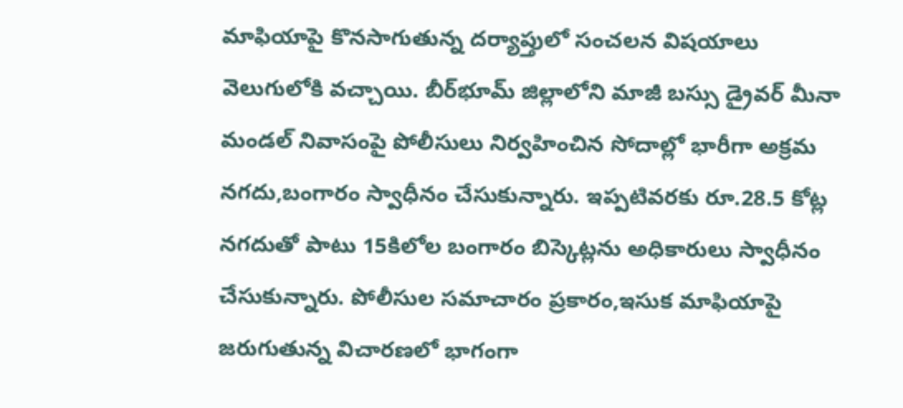మాఫియాపై కొనసాగుతున్న దర్యాప్తులో సంచలన విషయాలు వెలుగులోకి వచ్చాయి. బీర్‌భూమ్ జిల్లాలోని మాజీ బస్సు డ్రైవర్ మీనా మండల్ నివాసంపై పోలీసులు నిర్వహించిన సోదాల్లో భారీగా అక్రమ నగదు,బంగారం స్వాధీనం చేసుకున్నారు. ఇప్పటివరకు రూ.28.5 కోట్ల నగదుతో పాటు 15కిలోల బంగారం బిస్కెట్లను అధికారులు స్వాధీనం చేసుకున్నారు. పోలీసుల సమాచారం ప్రకారం,ఇసుక మాఫియాపై జరుగుతున్న విచారణలో భాగంగా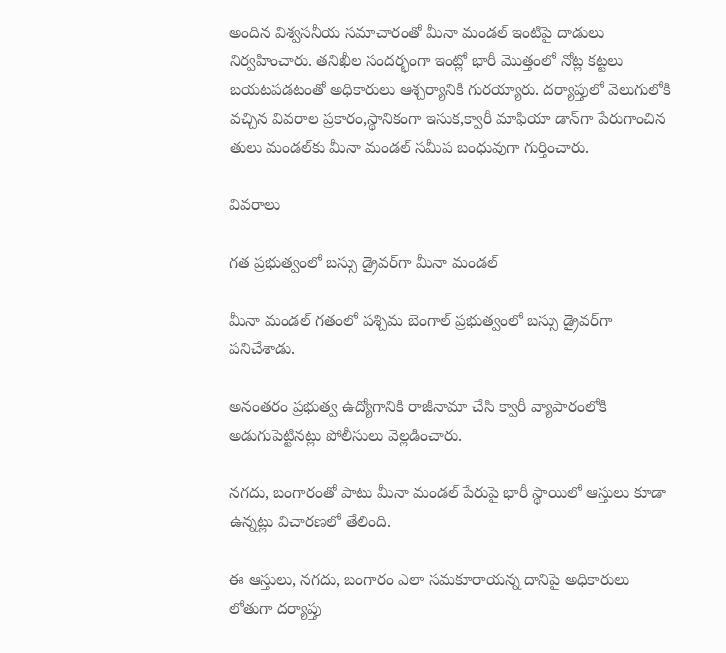అందిన విశ్వసనీయ సమాచారంతో మీనా మండల్ ఇంటిపై దాడులు నిర్వహించారు. తనిఖీల సందర్భంగా ఇంట్లో భారీ మొత్తంలో నోట్ల కట్టలు బయటపడటంతో అధికారులు ఆశ్చర్యానికి గురయ్యారు. దర్యాప్తులో వెలుగులోకి వచ్చిన వివరాల ప్రకారం,స్థానికంగా ఇసుక,క్వారీ మాఫియా డాన్‌గా పేరుగాంచిన తులు మండల్‌కు మీనా మండల్ సమీప బంధువుగా గుర్తించారు.

వివరాలు

గత ప్రభుత్వంలో బస్సు డ్రైవర్‌గా మీనా మండల్

మీనా మండల్ గతంలో పశ్చిమ బెంగాల్ ప్రభుత్వంలో బస్సు డ్రైవర్‌గా పనిచేశాడు.

అనంతరం ప్రభుత్వ ఉద్యోగానికి రాజీనామా చేసి క్వారీ వ్యాపారంలోకి అడుగుపెట్టినట్లు పోలీసులు వెల్లడించారు.

నగదు, బంగారంతో పాటు మీనా మండల్ పేరుపై భారీ స్థాయిలో ఆస్తులు కూడా ఉన్నట్లు విచారణలో తేలింది.

ఈ ఆస్తులు, నగదు, బంగారం ఎలా సమకూరాయన్న దానిపై అధికారులు లోతుగా దర్యాప్తు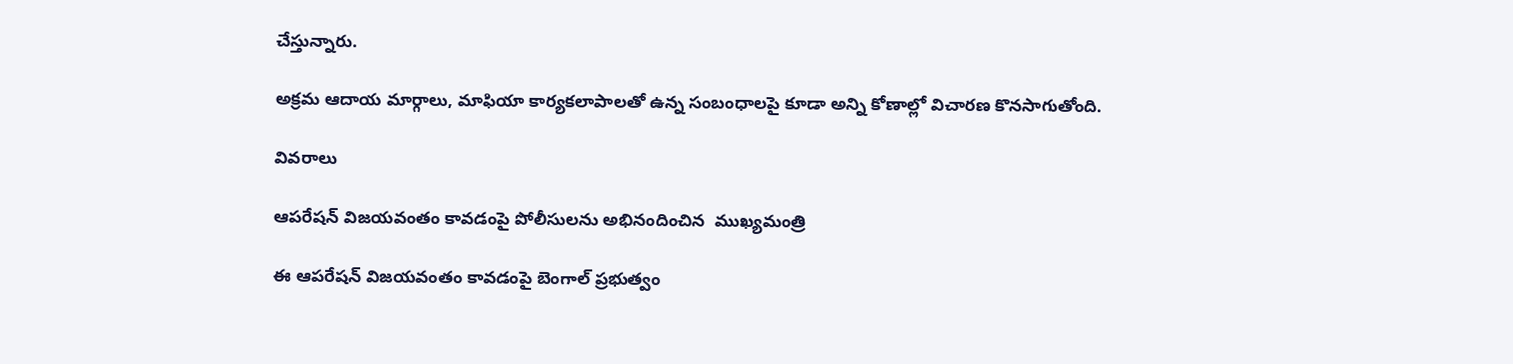చేస్తున్నారు.

అక్రమ ఆదాయ మార్గాలు, మాఫియా కార్యకలాపాలతో ఉన్న సంబంధాలపై కూడా అన్ని కోణాల్లో విచారణ కొనసాగుతోంది.

వివరాలు

ఆపరేషన్ విజయవంతం కావడంపై పోలీసులను అభినందించిన  ముఖ్యమంత్రి

ఈ ఆపరేషన్ విజయవంతం కావడంపై బెంగాల్ ప్రభుత్వం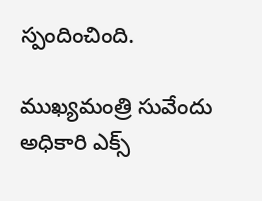స్పందించింది.

ముఖ్యమంత్రి సువేందు అధికారి ఎక్స్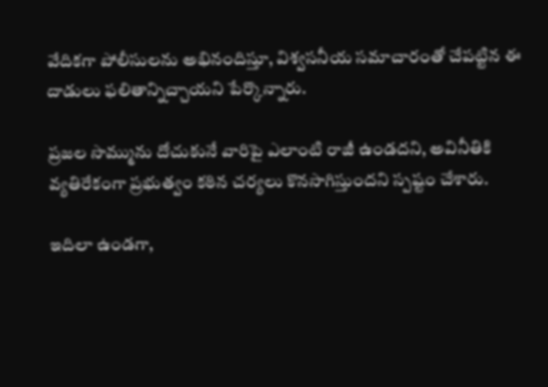వేదికగా పోలీసులను అభినందిస్తూ, విశ్వసనీయ సమాచారంతో చేపట్టిన ఈ దాడులు ఫలితాన్నిచ్చాయని పేర్కొన్నారు.

ప్రజల సొమ్మును దోచుకునే వారిపై ఎలాంటి రాజీ ఉండదని, అవినీతికి వ్యతిరేకంగా ప్రభుత్వం కఠిన చర్యలు కొనసాగిస్తుందని స్పష్టం చేశారు.

ఇదిలా ఉండగా,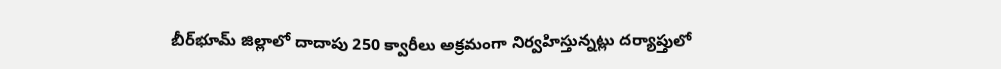బీర్‌భూమ్ జిల్లాలో దాదాపు 250 క్వారీలు అక్రమంగా నిర్వహిస్తున్నట్లు దర్యాప్తులో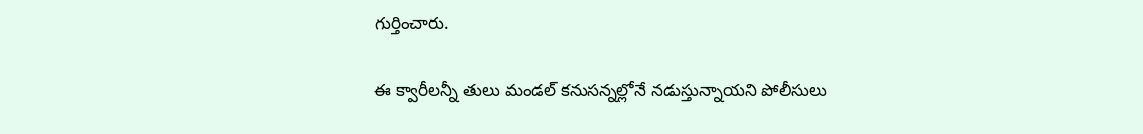గుర్తించారు.

ఈ క్వారీలన్నీ తులు మండల్ కనుసన్నల్లోనే నడుస్తున్నాయని పోలీసులు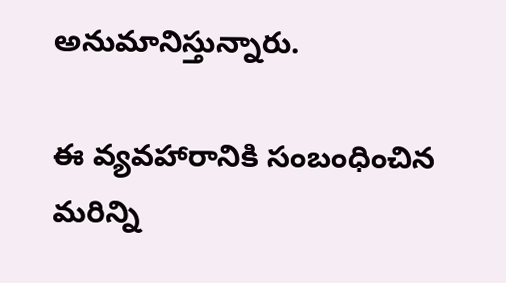అనుమానిస్తున్నారు.

ఈ వ్యవహారానికి సంబంధించిన మరిన్ని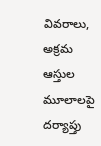వివరాలు, అక్రమ ఆస్తుల మూలాలపై దర్యాప్తు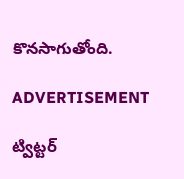కొనసాగుతోంది.

ADVERTISEMENT

ట్విట్టర్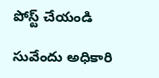పోస్ట్ చేయండి

సువేందు అధికారి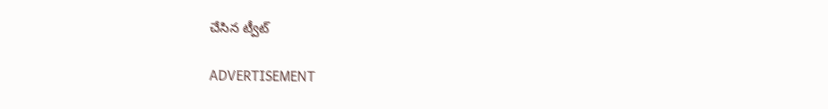చేసిన ట్వీట్

ADVERTISEMENT